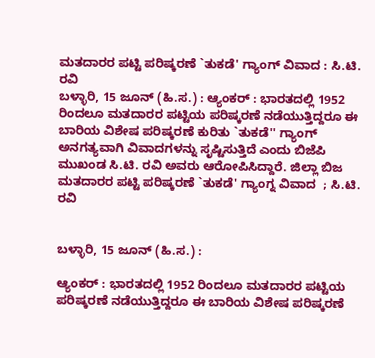ಮತದಾರರ ಪಟ್ಟಿ ಪರಿಷ್ಕರಣೆ `ತುಕಡೆ' ಗ್ಯಾಂಗ್ ವಿವಾದ : ಸಿ.ಟಿ. ರವಿ
ಬಳ್ಳಾರಿ, 15 ಜೂನ್ (ಹಿ.ಸ.) : ಆ್ಯಂಕರ್ : ಭಾರತದಲ್ಲಿ 1952 ರಿಂದಲೂ ಮತದಾರರ ಪಟ್ಟಿಯ ಪರಿಷ್ಕರಣೆ ನಡೆಯುತ್ತಿದ್ದರೂ ಈ ಬಾರಿಯ ವಿಶೇಷ ಪರಿಷ್ಕರಣೆ ಕುರಿತು `ತುಕಡೆ'' ಗ್ಯಾಂಗ್ ಅನಗತ್ಯವಾಗಿ ವಿವಾದಗಳನ್ನು ಸೃಷ್ಟಿಸುತ್ತಿದೆ ಎಂದು ಬಿಜೆಪಿ ಮುಖಂಡ ಸಿ.ಟಿ. ರವಿ ಅವರು ಆರೋಪಿಸಿದ್ದಾರೆ. ಜಿಲ್ಲಾ ಬಿಜ
ಮತದಾರರ ಪಟ್ಟಿ ಪರಿಷ್ಕರಣೆ `ತುಕಡೆ' ಗ್ಯಾಂಗ್ನ ವಿವಾದ  ; ಸಿ.ಟಿ. ರವಿ


ಬಳ್ಳಾರಿ, 15 ಜೂನ್ (ಹಿ.ಸ.) :

ಆ್ಯಂಕರ್ : ಭಾರತದಲ್ಲಿ 1952 ರಿಂದಲೂ ಮತದಾರರ ಪಟ್ಟಿಯ ಪರಿಷ್ಕರಣೆ ನಡೆಯುತ್ತಿದ್ದರೂ ಈ ಬಾರಿಯ ವಿಶೇಷ ಪರಿಷ್ಕರಣೆ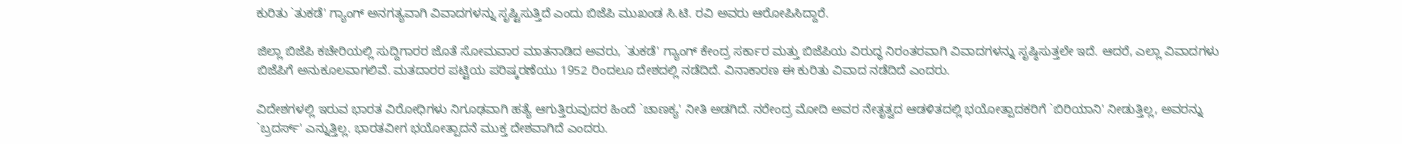ಕುರಿತು `ತುಕಡೆ' ಗ್ಯಾಂಗ್ ಅನಗತ್ಯವಾಗಿ ವಿವಾದಗಳನ್ನು ಸೃಷ್ಟಿಸುತ್ತಿದೆ ಎಂದು ಬಿಜೆಪಿ ಮುಖಂಡ ಸಿ.ಟಿ. ರವಿ ಅವರು ಆರೋಪಿಸಿದ್ದಾರೆ.

ಜಿಲ್ಲಾ ಬಿಜೆಪಿ ಕಚೇರಿಯಲ್ಲಿ ಸುದ್ದಿಗಾರರ ಜೊತೆ ಸೋಮವಾರ ಮಾತನಾಡಿದ ಅವರು, `ತುಕಡೆ' ಗ್ಯಾಂಗ್ ಕೇಂದ್ರ ಸರ್ಕಾರ ಮತ್ತು ಬಿಜೆಪಿಯ ವಿರುದ್ಧ ನಿರಂತರವಾಗಿ ವಿವಾದಗಳನ್ನು ಸೃಷ್ಠಿಸುತ್ತಲೇ ಇದೆ. ಆದರೆ, ಎಲ್ಲಾ ವಿವಾದಗಳು ಬಿಜೆಪಿಗೆ ಅನುಕೂಲವಾಗಲಿವೆ. ಮತದಾರರ ಪಟ್ಟಿಯ ಪರಿಷ್ಕರಣೆಯು 1952 ರಿಂದಲೂ ದೇಶದಲ್ಲಿ ನಡೆದಿದೆ. ವಿನಾಕಾರಣ ಈ ಕುರಿತು ವಿವಾದ ನಡೆದಿದೆ ಎಂದರು.

ವಿದೇಶಗಳಲ್ಲಿ ಇರುವ ಭಾರತ ವಿರೋಧಿಗಳು ನಿಗೂಢವಾಗಿ ಹತ್ಯೆ ಆಗುತ್ತಿರುವುದರ ಹಿಂದೆ `ಚಾಣಕ್ಯ' ನೀತಿ ಅಡಗಿದೆ. ನರೇಂದ್ರ ಮೋದಿ ಅವರ ನೇತೃತ್ವದ ಆಡಳಿತದಲ್ಲಿ ಭಯೋತ್ಪಾದಕರಿಗೆ `ಬಿರಿಯಾನಿ' ನೀಡುತ್ತಿಲ್ಲ, ಅವರನ್ನು `ಬ್ರದರ್ಸ್' ಎನ್ನುತ್ತಿಲ್ಲ. ಭಾರತವೀಗ ಭಯೋತ್ಪಾದನೆ ಮುಕ್ತ ದೇಶವಾಗಿದೆ ಎಂದರು.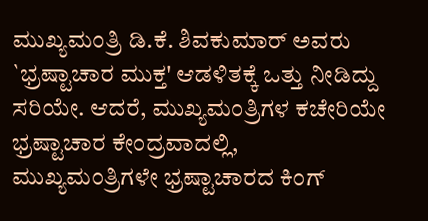ಮುಖ್ಯಮಂತ್ರಿ ಡಿ.ಕೆ. ಶಿವಕುಮಾರ್ ಅವರು `ಭ್ರಷ್ಟಾಚಾರ ಮುಕ್ತ' ಆಡಳಿತಕ್ಕೆ ಒತ್ತು ನೀಡಿದ್ದು ಸರಿಯೇ. ಆದರೆ, ಮುಖ್ಯಮಂತ್ರಿಗಳ ಕಚೇರಿಯೇ ಭ್ರಷ್ಟಾಚಾರ ಕೇಂದ್ರವಾದಲ್ಲಿ, ಮುಖ್ಯಮಂತ್ರಿಗಳೇ ಭ್ರಷ್ಟಾಚಾರದ ಕಿಂಗ್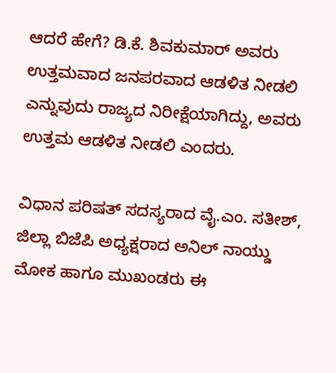ಆದರೆ ಹೇಗೆ? ಡಿ.ಕೆ. ಶಿವಕುಮಾರ್ ಅವರು ಉತ್ತಮವಾದ ಜನಪರವಾದ ಆಡಳಿತ ನೀಡಲಿ ಎನ್ನುವುದು ರಾಜ್ಯದ ನಿರೀಕ್ಷೆಯಾಗಿದ್ದು, ಅವರು ಉತ್ತಮ ಆಡಳಿತ ನೀಡಲಿ ಎಂದರು.

ವಿಧಾನ ಪರಿಷತ್ ಸದಸ್ಯರಾದ ವೈ.ಎಂ. ಸತೀಶ್, ಜಿಲ್ಲಾ ಬಿಜೆಪಿ ಅಧ್ಯಕ್ಷರಾದ ಅನಿಲ್ ನಾಯ್ಡು ಮೋಕ ಹಾಗೂ ಮುಖಂಡರು ಈ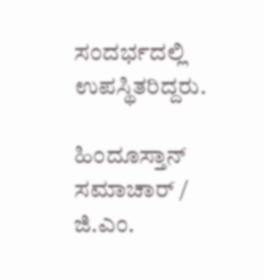ಸಂದರ್ಭದಲ್ಲಿ ಉಪಸ್ಥಿತರಿದ್ದರು.

ಹಿಂದೂಸ್ತಾನ್ ಸಮಾಚಾರ್ / ಜಿ.ಎಂ.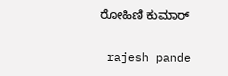ರೋಹಿಣಿ ಕುಮಾರ್


 rajesh pande